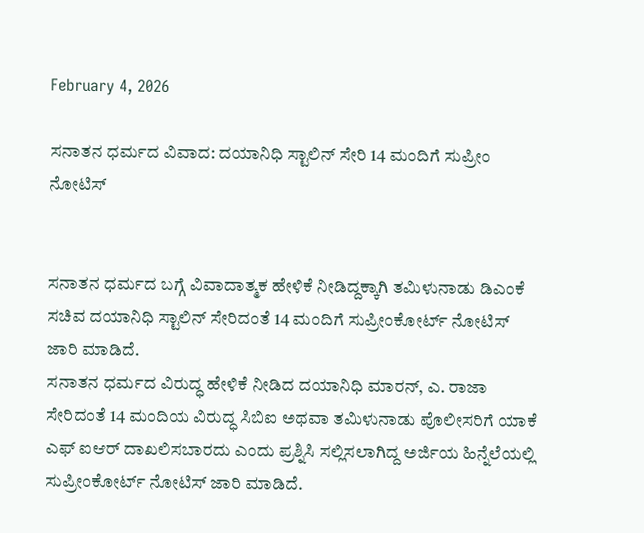February 4, 2026

ಸನಾತನ ಧರ್ಮದ ವಿವಾದ: ದಯಾನಿಧಿ ಸ್ಟಾಲಿನ್‌ ಸೇರಿ 14 ಮಂದಿಗೆ ಸುಪ್ರೀಂ ನೋಟಿಸ್‌


ಸನಾತನ ಧರ್ಮದ ಬಗ್ಗೆ ವಿವಾದಾತ್ಮಕ ಹೇಳಿಕೆ ನೀಡಿದ್ದಕ್ಕಾಗಿ ತಮಿಳುನಾಡು ಡಿಎಂಕೆ ಸಚಿವ ದಯಾನಿಧಿ ಸ್ಟಾಲಿನ್‌ ಸೇರಿದಂತೆ 14 ಮಂದಿಗೆ ಸುಪ್ರೀಂಕೋರ್ಟ್‌ ನೋಟಿಸ್‌ ಜಾರಿ ಮಾಡಿದೆ.
ಸನಾತನ ಧರ್ಮದ ವಿರುದ್ಧ ಹೇಳಿಕೆ ನೀಡಿದ ದಯಾನಿಧಿ ಮಾರನ್‌, ಎ. ರಾಜಾ ಸೇರಿದಂತೆ 14 ಮಂದಿಯ ವಿರುದ್ಧ ಸಿಬಿಐ ಅಥವಾ ತಮಿಳುನಾಡು ಪೊಲೀಸರಿಗೆ ಯಾಕೆ ಎಫ್‌ ಐಆರ್‌ ದಾಖಲಿಸಬಾರದು ಎಂದು ಪ್ರಶ್ನಿಸಿ ಸಲ್ಲಿಸಲಾಗಿದ್ದ ಅರ್ಜಿಯ ಹಿನ್ನೆಲೆಯಲ್ಲಿ ಸುಪ್ರೀಂಕೋರ್ಟ್‌ ನೋಟಿಸ್‌ ಜಾರಿ ಮಾಡಿದೆ.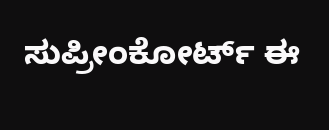ಸುಪ್ರೀಂಕೋರ್ಟ್‌ ಈ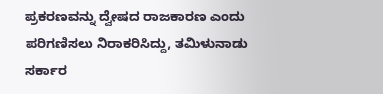ಪ್ರಕರಣವನ್ನು ದ್ವೇಷದ ರಾಜಕಾರಣ ಎಂದು ಪರಿಗಣಿಸಲು ನಿರಾಕರಿಸಿದ್ದು, ತಮಿಳುನಾಡು ಸರ್ಕಾರ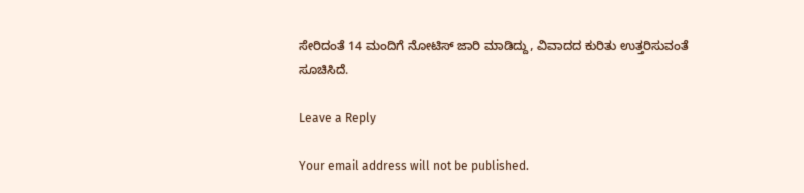ಸೇರಿದಂತೆ 14 ಮಂದಿಗೆ ನೋಟಿಸ್‌ ಜಾರಿ ಮಾಡಿದ್ದು, ವಿವಾದದ ಕುರಿತು ಉತ್ತರಿಸುವಂತೆ ಸೂಚಿಸಿದೆ.

Leave a Reply

Your email address will not be published.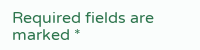Required fields are marked *